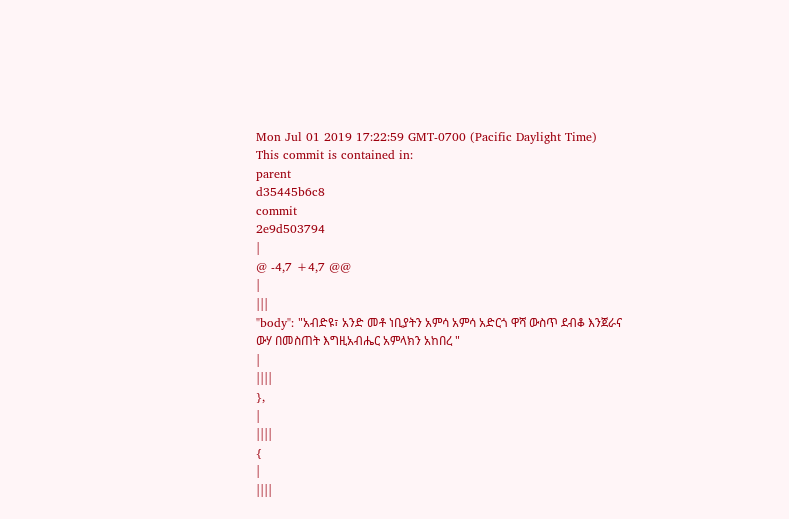Mon Jul 01 2019 17:22:59 GMT-0700 (Pacific Daylight Time)
This commit is contained in:
parent
d35445b6c8
commit
2e9d503794
|
@ -4,7 +4,7 @@
|
|||
"body": "አብድዩ፣ አንድ መቶ ነቢያትን አምሳ አምሳ አድርጎ ዋሻ ውስጥ ደብቆ እንጀራና ውሃ በመስጠት እግዚአብሔር አምላክን አከበረ "
|
||||
},
|
||||
{
|
||||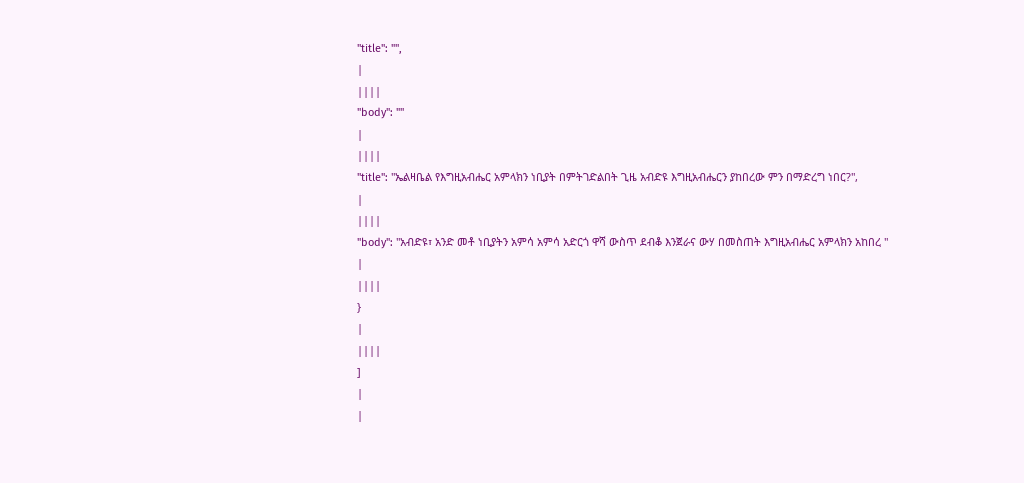"title": "",
|
||||
"body": ""
|
||||
"title": "ኤልዛቤል የእግዚአብሔር አምላክን ነቢያት በምትገድልበት ጊዜ አብድዩ እግዚአብሔርን ያከበረው ምን በማድረግ ነበር?",
|
||||
"body": "አብድዩ፣ አንድ መቶ ነቢያትን አምሳ አምሳ አድርጎ ዋሻ ውስጥ ደብቆ እንጀራና ውሃ በመስጠት እግዚአብሔር አምላክን አከበረ "
|
||||
}
|
||||
]
|
|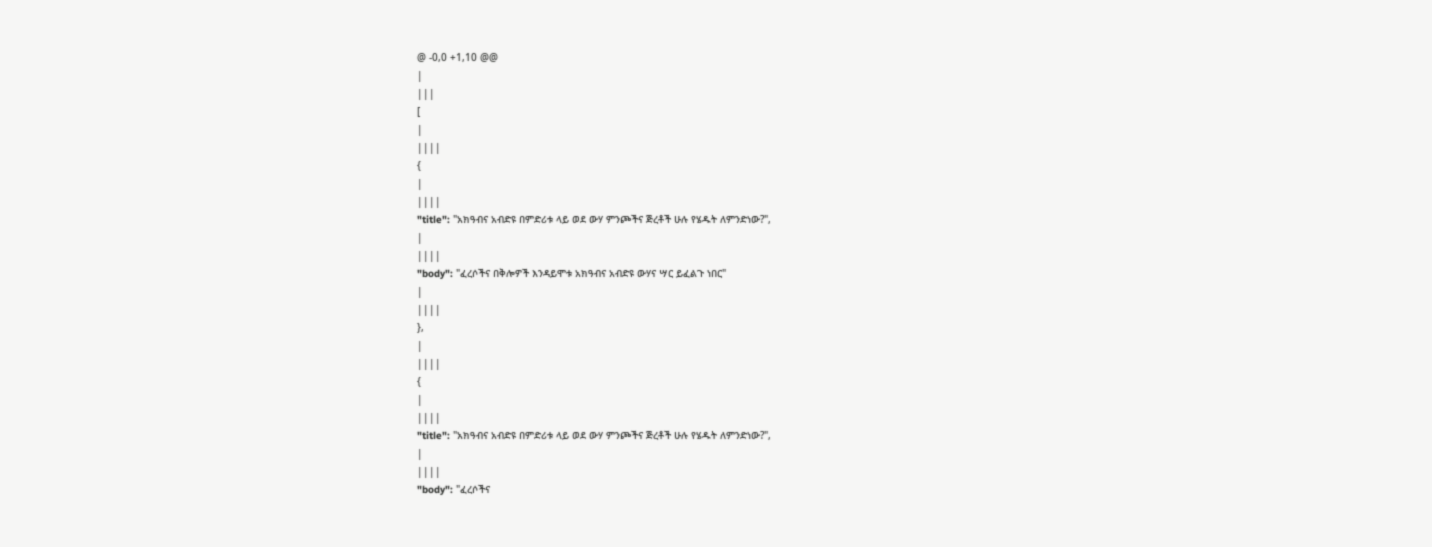@ -0,0 +1,10 @@
|
|||
[
|
||||
{
|
||||
"title": "አክዓብና አብድዩ በምድሪቱ ላይ ወደ ውሃ ምንጮችና ጅረቶች ሁሉ የሄዱት ለምንድነው?",
|
||||
"body": "ፈረሶችና በቅሎዎች እንዳይሞቱ አክዓብና አብድዩ ውሃና ሣር ይፈልጉ ነበር"
|
||||
},
|
||||
{
|
||||
"title": "አክዓብና አብድዩ በምድሪቱ ላይ ወደ ውሃ ምንጮችና ጅረቶች ሁሉ የሄዱት ለምንድነው?",
|
||||
"body": "ፈረሶችና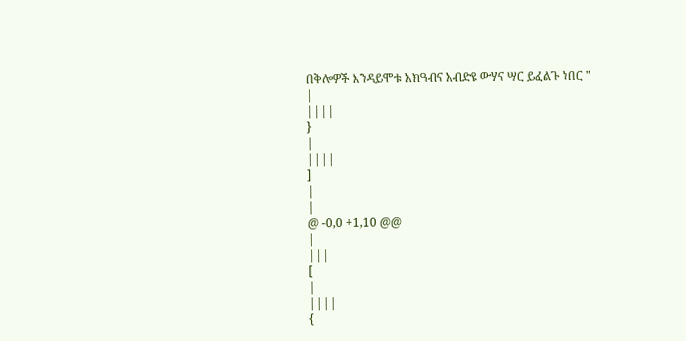በቅሎዎች እንዳይሞቱ አክዓብና አብድዩ ውሃና ሣር ይፈልጉ ነበር "
|
||||
}
|
||||
]
|
|
@ -0,0 +1,10 @@
|
|||
[
|
||||
{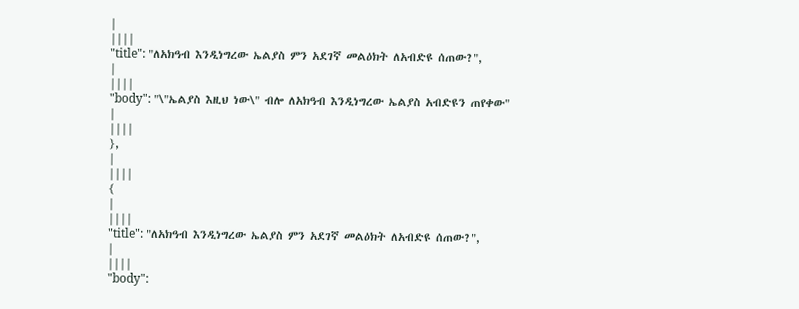|
||||
"title": "ለአክዓብ እንዲነግረው ኤልያስ ምን አደገኛ መልዕክት ለአብድዩ ሰጠው?",
|
||||
"body": "\"ኤልያስ እዚህ ነው\" ብሎ ለአክዓብ እንዲነግረው ኤልያስ አብድዩን ጠየቀው"
|
||||
},
|
||||
{
|
||||
"title": "ለአክዓብ እንዲነግረው ኤልያስ ምን አደገኛ መልዕክት ለአብድዩ ሰጠው?",
|
||||
"body":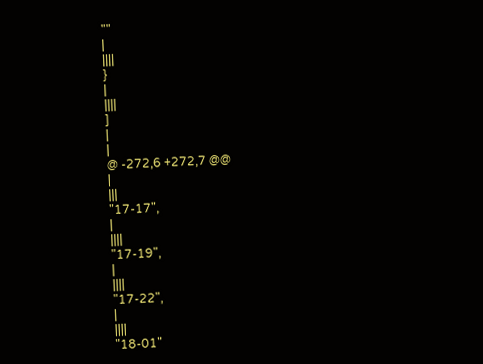""
|
||||
}
|
||||
]
|
|
@ -272,6 +272,7 @@
|
|||
"17-17",
|
||||
"17-19",
|
||||
"17-22",
|
||||
"18-01"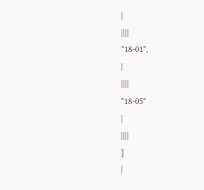|
||||
"18-01",
|
||||
"18-05"
|
||||
]
|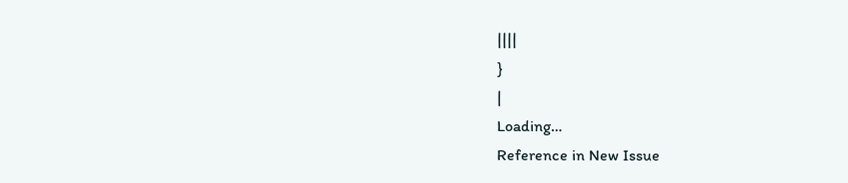||||
}
|
Loading…
Reference in New Issue